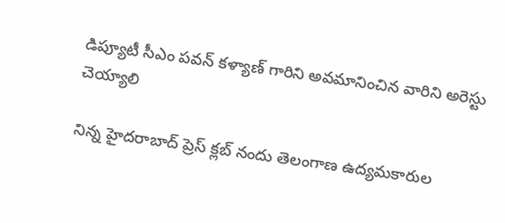డిప్యూటీ సీఎం పవన్ కళ్యాణ్ గారిని అవమానించిన వారిని అరెస్టు చెయ్యాలి

నిన్న హైదరాబాద్ ప్రెస్ క్లబ్ నందు తెలంగాణ ఉద్యమకారుల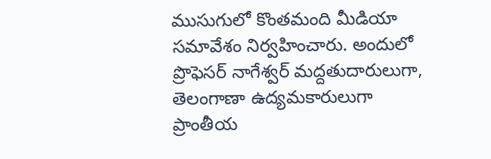ముసుగులో కొంతమంది మీడియా సమావేశం నిర్వహించారు. అందులో ప్రొఫెసర్ నాగేశ్వర్ మద్దతుదారులుగా, తెలంగాణా ఉద్యమకారులుగా ప్రాంతీయ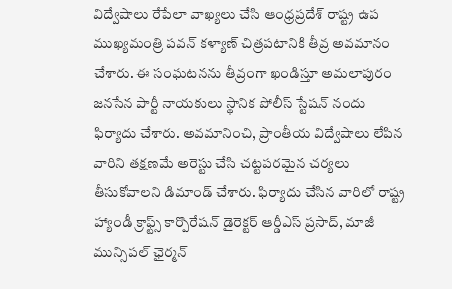విద్వేషాలు రేపేలా వాఖ్యలు చేసి ఆంధ్రప్రదేశ్ రాష్ట్ర ఉప ముఖ్యమంత్రి పవన్ కళ్యాణ్ చిత్రపటానికి తీవ్ర అవమానం చేశారు. ఈ సంఘటనను తీవ్రంగా ఖండిస్తూ అమలాపురం జనసేన పార్టీ నాయకులు స్థానిక పోలీస్ స్టేషన్ నందు ఫిర్యాదు చేశారు. అవమానించి, ప్రాంతీయ విద్వేషాలు లేపిన వారిని తక్షణమే అరెస్టు చేసి చట్టపరమైన చర్యలు తీసుకోవాలని డిమాండ్ చేశారు. ఫిర్యాదు చేసిన వారిలో రాష్ట్ర హ్యాండీ క్రాఫ్ట్స్ కార్పొరేషన్ డైరెక్టర్ ఆర్డీఎస్ ప్రసాద్, మాజీ మున్సిపల్ ఛైర్మన్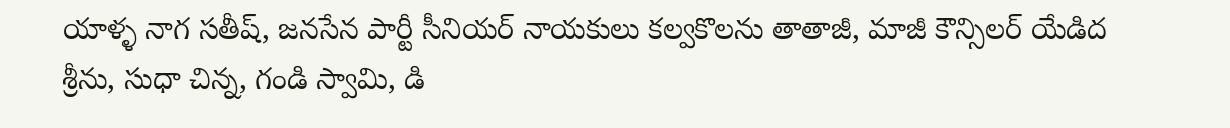యాళ్ళ నాగ సతీష్, జనసేన పార్టీ సీనియర్ నాయకులు కల్వకొలను తాతాజీ, మాజీ కౌన్సిలర్ యేడిద శ్రీను, సుధా చిన్న, గండి స్వామి, డి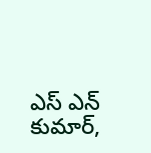ఎస్ ఎన్ కుమార్,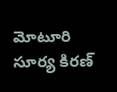మోటూరి సూర్య కిరణ్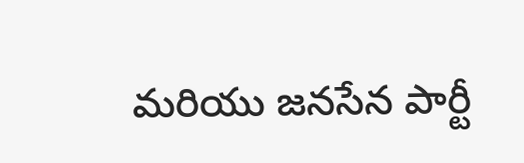మరియు జనసేన పార్టీ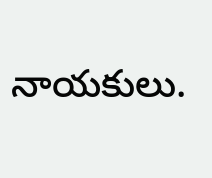నాయకులు.